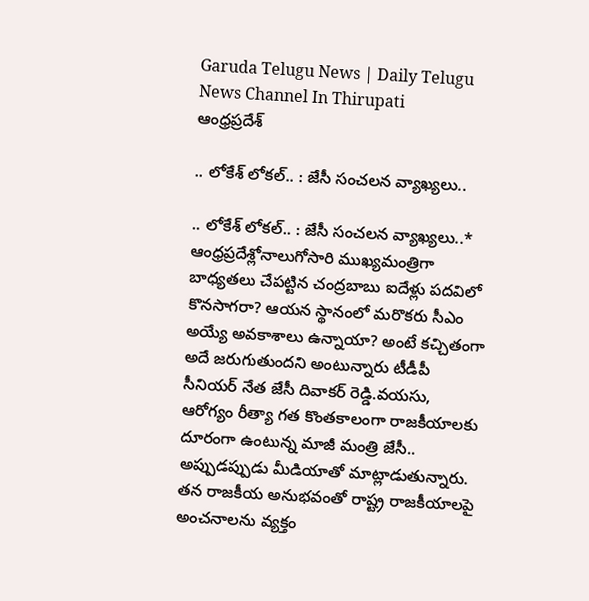Garuda Telugu News | Daily Telugu News Channel In Thirupati
ఆంధ్రప్రదేశ్

.. లోకేశ్ లోకల్.. : జేసీ సంచలన వ్యాఖ్యలు..

.. లోకేశ్ లోకల్.. : జేసీ సంచలన వ్యాఖ్యలు..* ఆంధ్రప్రదేశ్లోనాలుగోసారి ముఖ్యమంత్రిగా బాధ్యతలు చేపట్టిన చంద్రబాబు ఐదేళ్లు పదవిలో కొనసాగరా? ఆయన స్థానంలో మరొకరు సీఎం అయ్యే అవకాశాలు ఉన్నాయా? అంటే కచ్చితంగా అదే జరుగుతుందని అంటున్నారు టీడీపీ సీనియర్ నేత జేసీ దివాకర్ రెడ్డి.వయసు, ఆరోగ్యం రీత్యా గత కొంతకాలంగా రాజకీయాలకు దూరంగా ఉంటున్న మాజీ మంత్రి జేసీ.. అప్పుడప్పుడు మీడియాతో మాట్లాడుతున్నారు. తన రాజకీయ అనుభవంతో రాష్ట్ర రాజకీయాలపై అంచనాలను వ్యక్తం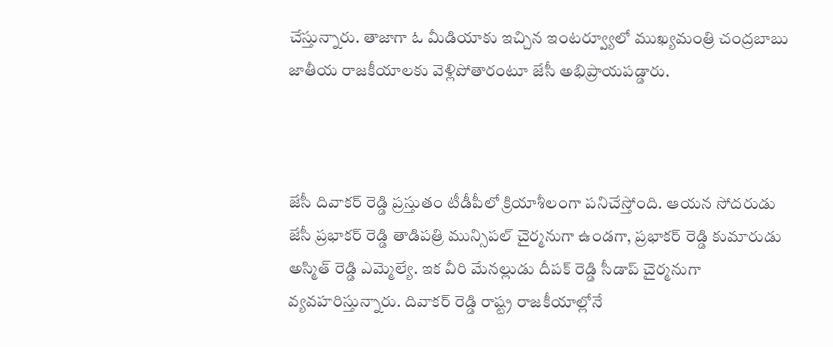చేస్తున్నారు. తాజాగా ఓ మీడియాకు ఇచ్చిన ఇంటర్వ్యూలో ముఖ్యమంత్రి చంద్రబాబు జాతీయ రాజకీయాలకు వెళ్లిపోతారంటూ జేసీ అభిప్రాయపడ్డారు.



జేసీ దివాకర్ రెడ్డి ప్రస్తుతం టీడీపీలో క్రియాశీలంగా పనిచేస్తోంది. ఆయన సోదరుడు జేసీ ప్రభాకర్ రెడ్డి తాడిపత్రి మున్సిపల్ చైర్మనుగా ఉండగా, ప్రభాకర్ రెడ్డి కుమారుడు అస్మిత్ రెడ్డి ఎమ్మెల్యే. ఇక వీరి మేనల్లుడు దీపక్ రెడ్డి సీడాప్ చైర్మనుగా వ్యవహరిస్తున్నారు. దివాకర్ రెడ్డి రాష్ట్ర రాజకీయాల్లోనే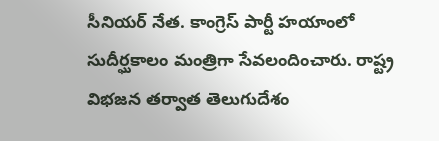సీనియర్ నేత. కాంగ్రెస్ పార్టీ హయాంలో సుదీర్ఘకాలం మంత్రిగా సేవలందించారు. రాష్ట్ర విభజన తర్వాత తెలుగుదేశం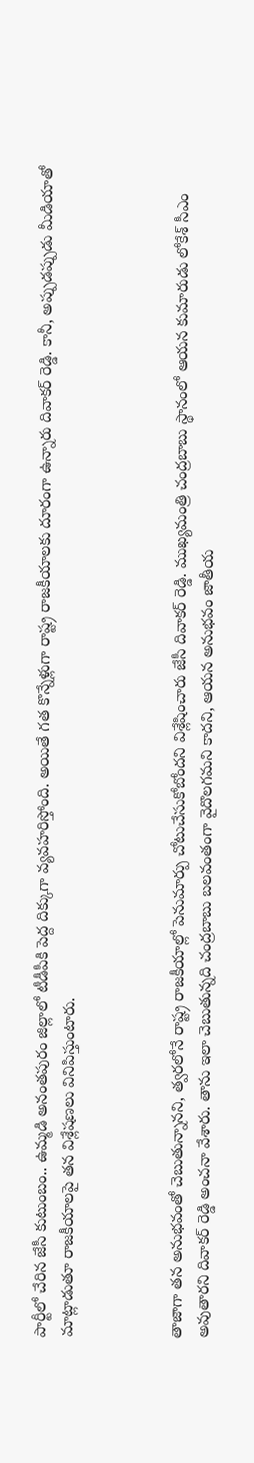పార్టీలో చేరిన జేసీ కుటుంబం.. ఉమ్మడి అనంతపురం జిల్లాలో టీడీపీకి పెద్ద దిక్కుగా వ్యవహరిస్తోంది. అయితే గత కొన్నేళ్లుగా రాష్ట్ర రాజకీయాలకు దూరంగా ఉన్నారు దివాకర్ రెడ్డి. కానీ, అప్పుడప్పుడు మీడియాతో మాట్లాడుతూ రాజకీయాలపై తన విశ్లేషణలు వినిపిస్తుంటారు.



తాజాగా తన అనుభవంతో చెబుతున్నానని, త్వరలోనే రాష్ట్ర రాజకీయాల్లో పెనుమార్పు చోటుచేసుకోబోందని విశ్లేషించారు జేసీ దివాకర్ రెడ్డి. ముఖ్యమంత్రి చంద్రబాబు స్థానంలో ఆయన కుమారుడు లోకేశ్ సీఎం అవుతారని దివాకర్ రెడ్డి అంచనా వేశారు. తాను ఇలా చెబుతున్నది చంద్రబాబు బలవంతంగా వైదొలగమని కాదని, ఆయన అనుభవం జాతీయ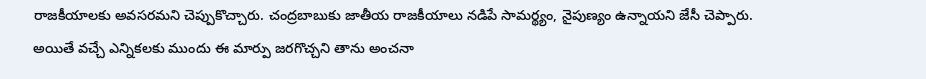రాజకీయాలకు అవసరమని చెప్పుకొచ్చారు. చంద్రబాబుకు జాతీయ రాజకీయాలు నడిపే సామర్థ్యం, నైపుణ్యం ఉన్నాయని జేసీ చెప్పారు. అయితే వచ్చే ఎన్నికలకు ముందు ఈ మార్పు జరగొచ్చని తాను అంచనా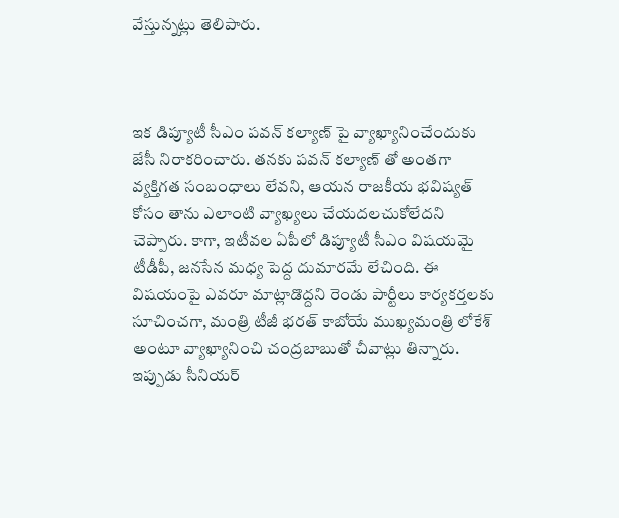వేస్తున్నట్లు తెలిపారు.



ఇక డిప్యూటీ సీఎం పవన్ కల్యాణ్ పై వ్యాఖ్యానించేందుకు జేసీ నిరాకరించారు. తనకు పవన్ కల్యాణ్ తో అంతగా వ్యక్తిగత సంబంధాలు లేవని, ఆయన రాజకీయ భవిష్యత్ కోసం తాను ఎలాంటి వ్యాఖ్యలు చేయదలచుకోలేదని చెప్పారు. కాగా, ఇటీవల ఏపీలో డిప్యూటీ సీఎం విషయమై టీడీపీ, జనసేన మధ్య పెద్ద దుమారమే లేచింది. ఈ విషయంపై ఎవరూ మాట్లాడొద్దని రెండు పార్టీలు కార్యకర్తలకు సూచించగా, మంత్రి టీజీ భరత్ కాబోయే ముఖ్యమంత్రి లోకేశ్ అంటూ వ్యాఖ్యానించి చంద్రబాబుతో చీవాట్లు తిన్నారు. ఇప్పుడు సీనియర్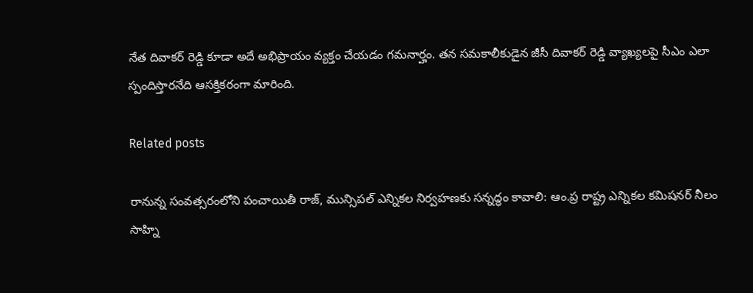నేత దివాకర్ రెడ్డి కూడా అదే అభిప్రాయం వ్యక్తం చేయడం గమనార్హం. తన సమకాలీకుడైన జీసీ దివాకర్ రెడ్డి వ్యాఖ్యలపై సీఎం ఎలా స్పందిస్తారనేది ఆసక్తికరంగా మారింది.

Related posts

రానున్న సంవత్సరంలోని పంచాయితీ రాజ్, మున్సిపల్ ఎన్నికల నిర్వహణకు సన్నద్ధం కావాలి: ఆం.ప్ర రాష్ట్ర ఎన్నికల కమిషనర్ నీలం సాహ్ని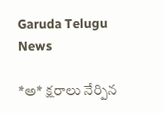Garuda Telugu News

*అ* క్షరాలు నేర్పిన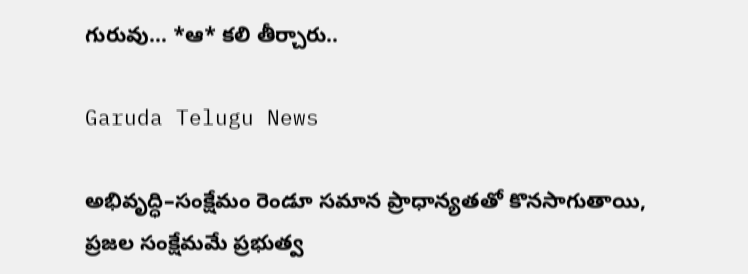గురువు… *ఆ* కలి తీర్చారు..

Garuda Telugu News

అభివృద్ధి–సంక్షేమం రెండూ సమాన ప్రాధాన్యతతో కొనసాగుతాయి, ప్రజల సంక్షేమమే ప్రభుత్వ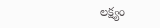లక్ష్యం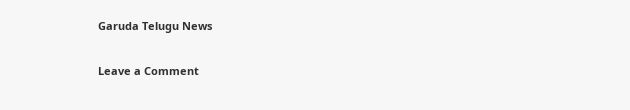Garuda Telugu News

Leave a Comment